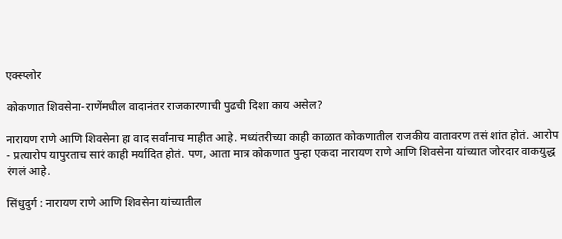एक्स्प्लोर

कोकणात शिवसेना-राणेंमधील वादानंतर राजकारणाची पुढची दिशा काय असेल?

नारायण राणे आणि शिवसेना हा वाद सर्वांनाच माहीत आहे. मध्यंतरीच्या काही काळात कोकणातील राजकीय वातावरण तसं शांत होतं. आरोप - प्रत्यारोप यापुरताच सारं काही मर्यादित होतं. पण, आता मात्र कोकणात पुन्हा एकदा नारायण राणे आणि शिवसेना यांच्यात जोरदार वाकयुद्ध रंगलं आहे.

सिंधुदुर्ग : नारायण राणे आणि शिवसेना यांच्यातील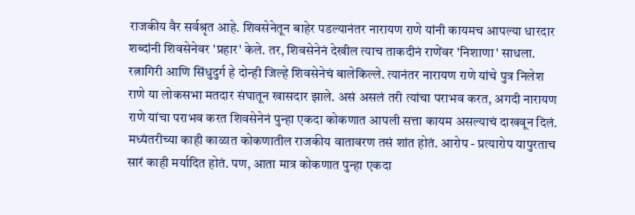राजकीय वैर सर्वश्रृत आहे. शिवसेनेतून बाहेर पडल्यानंतर नारायण राणे यांनी कायमच आपल्या धारदार शब्दांनी शिवसेनेवर 'प्रहार' केले. तर, शिवसेनेनं देखील त्याच ताकदीनं राणेंवर 'निशाणा' साधला. रत्नागिरी आणि सिंधुदुर्ग हे दोन्ही जिल्हे शिवसेनेचं बालेकिल्ले. त्यानंतर नारायण राणे यांचे पुत्र निलेश राणे या लोकसभा मतदार संघातून खासदार झाले. असं असलं तरी त्यांचा पराभव करत, अगदी नारायण राणे यांचा पराभव करत शिवसेनेनं पुन्हा एकदा कोकणात आपली सत्ता कायम असल्याचं दाखवून दिलं. मध्यंतरीच्या काही काळात कोकणातील राजकीय वातावरण तसं शांत होतं. आरोप - प्रत्यारोप यापुरताच सारं काही मर्यादित होतं. पण, आता मात्र कोकणात पुन्हा एकदा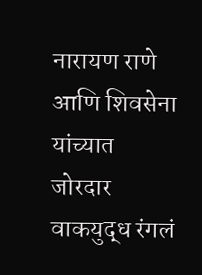नारायण राणे आणि शिवसेना यांच्यात जोरदार वाकयुद्ध रंगलं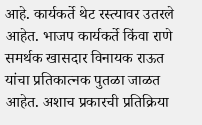आहे. कार्यकर्ते थेट रस्त्यावर उतरले आहेत. भाजप कार्यकर्ते किंवा राणे समर्थक खासदार विनायक राऊत यांचा प्रतिकात्नक पुतळा जाळत आहेत. अशाच प्रकारची प्रतिक्रिया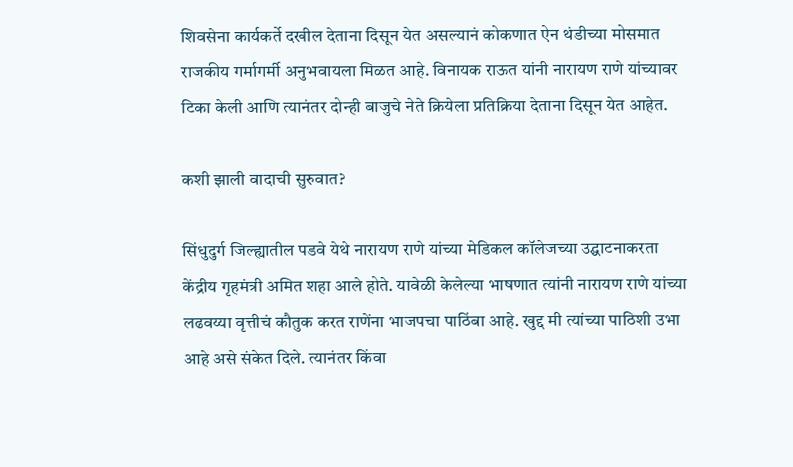शिवसेना कार्यकर्ते दखील देताना दिसून येत असल्यानं कोकणात ऐन थंडीच्या मोसमात राजकीय गर्मागर्मी अनुभवायला मिळत आहे. विनायक राऊत यांनी नारायण राणे यांच्यावर टिका केली आणि त्यानंतर दोन्ही बाजुचे नेते क्रियेला प्रतिक्रिया देताना दिसून येत आहेत.

कशी झाली वादाची सुरुवात?

सिंधुदुर्ग जिल्ह्यातील पडवे येथे नारायण राणे यांच्या मेडिकल कॉलेजच्या उद्घाटनाकरता केंद्रीय गृहमंत्री अमित शहा आले होते. यावेळी केलेल्या भाषणात त्यांनी नारायण राणे यांच्या लढवय्या वृत्तीचं कौतुक करत राणेंना भाजपचा पाठिंबा आहे. खुद्द मी त्यांच्या पाठिशी उभा आहे असे संकेत दिले. त्यानंतर किंवा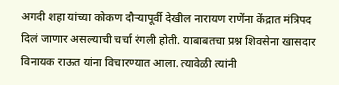अगदी शहा यांच्या कोकण दौऱ्यापूर्वी देखील नारायण राणेंना केंद्रात मंत्रिपद दिलं जाणार असल्याची चर्चा रंगली होती. याबाबतचा प्रश्न शिवसेना खासदार विनायक राऊत यांना विचारण्यात आला. त्यावेळी त्यांनी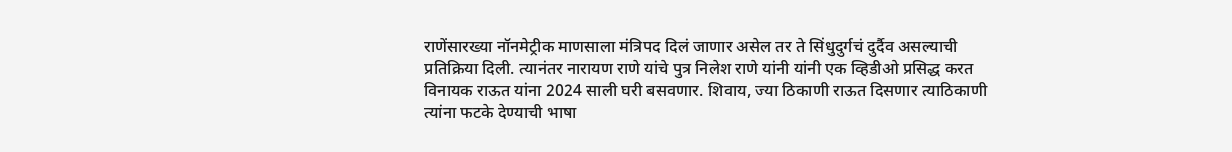राणेंसारख्या नॉनमेट्रीक माणसाला मंत्रिपद दिलं जाणार असेल तर ते सिंधुदुर्गचं दुर्दैव असल्याची प्रतिक्रिया दिली. त्यानंतर नारायण राणे यांचे पुत्र निलेश राणे यांनी यांनी एक व्हिडीओ प्रसिद्ध करत विनायक राऊत यांना 2024 साली घरी बसवणार. शिवाय, ज्या ठिकाणी राऊत दिसणार त्याठिकाणी त्यांना फटके देण्याची भाषा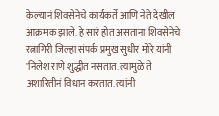केल्यानं शिवसेनेचे कार्यकर्ते आणि नेते देखील आक्रमक झाले. हे सारं होत असताना शिवसेनेचे रत्नागिरी जिल्हा संपर्क प्रमुख सुधीर मोरे यांनी 'निलेश राणे शुद्धीत नसतात. त्यामुळे ते अशारितीनं विधान करतात. त्यांनी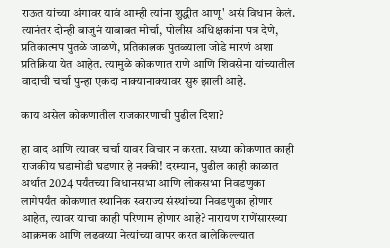राऊत यांच्या अंगावर यावं आम्ही त्यांना शुद्धीत आणू' असं विधान केलं. त्यानंतर दोन्ही बाजुनं याबाबत मोर्चा, पोलीस अधिक्षकांना पत्र देणे, प्रतिकात्मप पुतळे जाळणे, प्रतिकात्नक पुतळ्याला जोडे मारणं अशा प्रतिक्रिया येत आहेत. त्यामुळे कोकणात राणे आणि शिवसेना यांच्यातील वादाची चर्चा पुन्हा एकदा नाक्यानाक्यावर सुरु झाली आहे.

काय असेल कोकणातील राजकारणाची पुढील दिशा?

हा वाद आणि त्यावर चर्चा यावर विचार न करता. सध्या कोकणात काही राजकीय घडामोडी घडणार हे नक्की! दरम्यान, पुढील काही काळात अर्थात 2024 पर्यंतच्या विधानसभा आणि लोकसभा निवडणुका लागेपर्यंत कोकणात स्थानिक स्वराज्य संस्थांच्या निवडणुका होणार आहेत, त्यावर याचा काही परिणाम होणार आहे? नारायण राणेंसारख्या आक्रमक आणि लढवय्या नेत्यांच्या वापर करत बालेकिल्ल्यात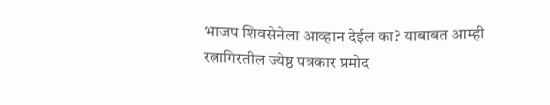भाजप शिवसेनेला आव्हान देईल का? याबाबत आम्ही रत्नागिरतील ज्येष्ठ पत्रकार प्रमोद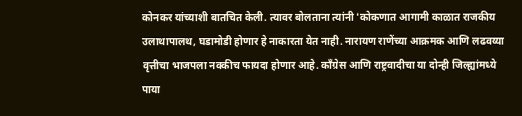कोनकर यांच्याशी बातचित केली. त्यावर बोलताना त्यांनी 'कोकणात आगामी काळात राजकीय उलाथापालथ, घडामोडी होणार हे नाकारता येत नाही. नारायण राणेंच्या आक्रमक आणि लढवय्या वृत्तीचा भाजपला नक्कीच फायदा होणार आहे. काँग्रेस आणि राष्ट्रवादीचा या दोन्ही जिल्ह्यांमध्ये पाया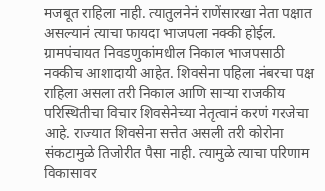मजबूत राहिला नाही. त्यातुलनेनं राणेंसारखा नेता पक्षात असल्यानं त्याचा फायदा भाजपला नक्की होईल. ग्रामपंचायत निवडणुकांमधील निकाल भाजपसाठी नक्कीच आशादायी आहेत. शिवसेना पहिला नंबरचा पक्ष राहिला असला तरी निकाल आणि साऱ्या राजकीय परिस्थितीचा विचार शिवसेनेच्या नेतृत्वानं करणं गरजेचा आहे. राज्यात शिवसेना सत्तेत असली तरी कोरोना संकटामुळे तिजोरीत पैसा नाही. त्यामुळे त्याचा परिणाम विकासावर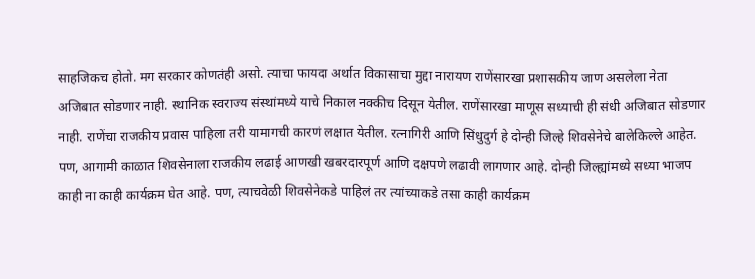साहजिकच होतो. मग सरकार कोणतंही असो. त्याचा फायदा अर्थात विकासाचा मुद्दा नारायण राणेंसारखा प्रशासकीय जाण असलेला नेता अजिबात सोडणार नाही. स्थानिक स्वराज्य संस्थांमध्ये याचे निकाल नक्कीच दिसून येतील. राणेंसारखा माणूस सध्याची ही संधी अजिबात सोडणार नाही. राणेंचा राजकीय प्रवास पाहिला तरी यामागची कारणं लक्षात येतील. रत्नागिरी आणि सिंधुदुर्ग हे दोन्ही जिल्हे शिवसेनेचे बालेकिल्ले आहेत. पण, आगामी काळात शिवसेनाला राजकीय लढाई आणखी खबरदारपूर्ण आणि दक्षपणे लढावी लागणार आहे. दोन्ही जिल्ह्यांमध्ये सध्या भाजप काही ना काही कार्यक्रम घेत आहे. पण, त्याचवेळी शिवसेनेकडे पाहिलं तर त्यांच्याकडे तसा काही कार्यक्रम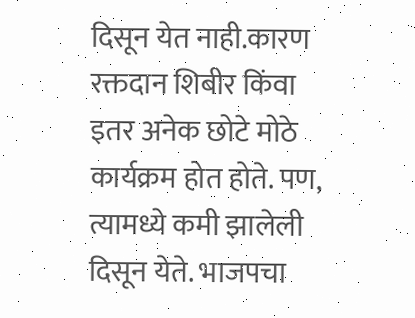दिसून येत नाही.कारण रक्तदान शिबीर किंवा इतर अनेक छोटे मोठे कार्यक्रम होत होते. पण, त्यामध्ये कमी झालेली दिसून येते. भाजपचा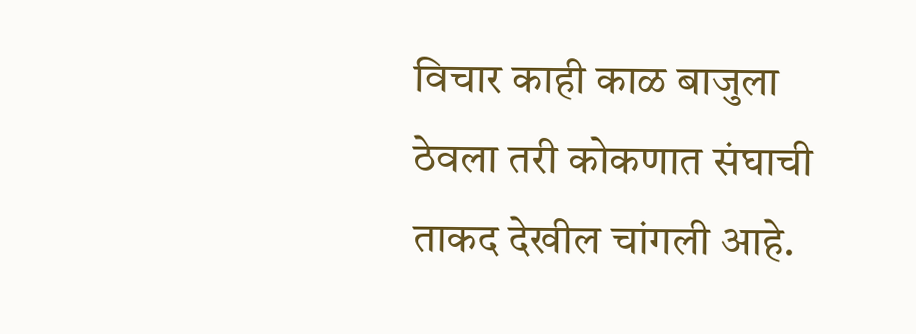विचार काही काळ बाजुला ठेवला तरी कोकणात संघाची ताकद देखील चांगली आहे.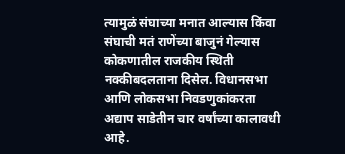त्यामुळं संघाच्या मनात आल्यास किंवा संघाची मतं राणेंच्या बाजुनं गेल्यास कोकणातील राजकीय स्थिती नक्कीबदलताना दिसेल. विधानसभा आणि लोकसभा निवडणुकांकरता अद्याप साडेतीन चार वर्षांच्या कालावधी आहे.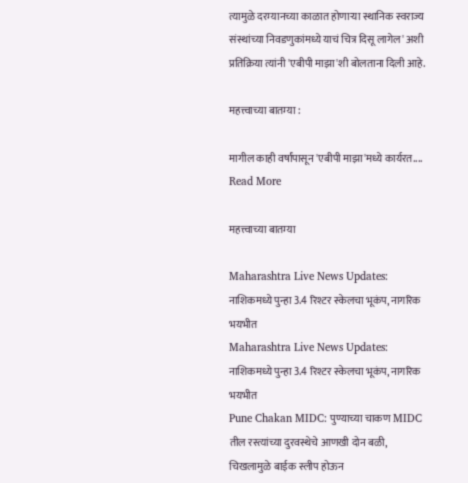त्यामुळे दरम्यानच्या काळात होणाऱ्या स्थानिक स्वराज्य संस्थांच्या निवडणुकांमध्ये याचं चित्र दिसू लागेल' अशी प्रतिक्रिया त्यांनी 'एबीपी माझा'शी बोलताना दिली आहे.

महत्त्वाच्या बातम्या :

मागील काही वर्षांपासून 'एबीपी माझा'मध्ये कार्यरत....
Read More

महत्त्वाच्या बातम्या

Maharashtra Live News Updates: नाशिकमध्ये पुन्हा 3.4 रिश्टर स्केलचा भूकंप, नागरिक भयभीत
Maharashtra Live News Updates: नाशिकमध्ये पुन्हा 3.4 रिश्टर स्केलचा भूकंप, नागरिक भयभीत
Pune Chakan MIDC: पुण्याच्या चाकण MIDC तील रस्त्यांच्या दुरवस्थेचे आणखी दोन बळी, चिखलामुळे बाईक स्लीप होऊन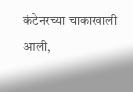कंटेनरच्या चाकाखाली आली,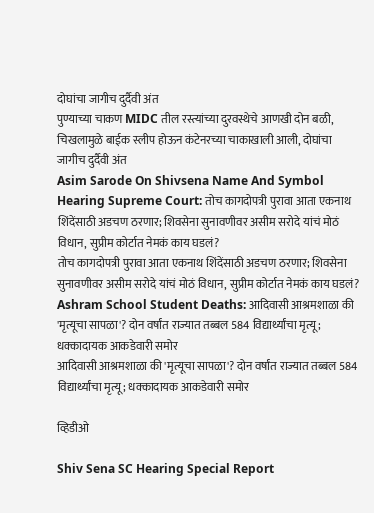दोघांचा जागीच दुर्दैवी अंत
पुण्याच्या चाकण MIDC तील रस्त्यांच्या दुरवस्थेचे आणखी दोन बळी, चिखलामुळे बाईक स्लीप होऊन कंटेनरच्या चाकाखाली आली, दोघांचा जागीच दुर्दैवी अंत
Asim Sarode On Shivsena Name And Symbol Hearing Supreme Court: तोच कागदोपत्री पुरावा आता एकनाथ शिंदेंसाठी अडचण ठरणार; शिवसेना सुनावणीवर असीम सरोदे यांचं मोठं विधान, सुप्रीम कोर्टात नेमकं काय घडलं?
तोच कागदोपत्री पुरावा आता एकनाथ शिंदेंसाठी अडचण ठरणार; शिवसेना सुनावणीवर असीम सरोदे यांचं मोठं विधान, सुप्रीम कोर्टात नेमकं काय घडलं?
Ashram School Student Deaths: आदिवासी आश्रमशाळा की 'मृत्यूचा सापळा'? दोन वर्षांत राज्यात तब्बल 584 विद्यार्थ्यांचा मृत्यू; धक्कादायक आकडेवारी समोर
आदिवासी आश्रमशाळा की 'मृत्यूचा सापळा'? दोन वर्षांत राज्यात तब्बल 584 विद्यार्थ्यांचा मृत्यू; धक्कादायक आकडेवारी समोर

व्हिडीओ

Shiv Sena SC Hearing Special Report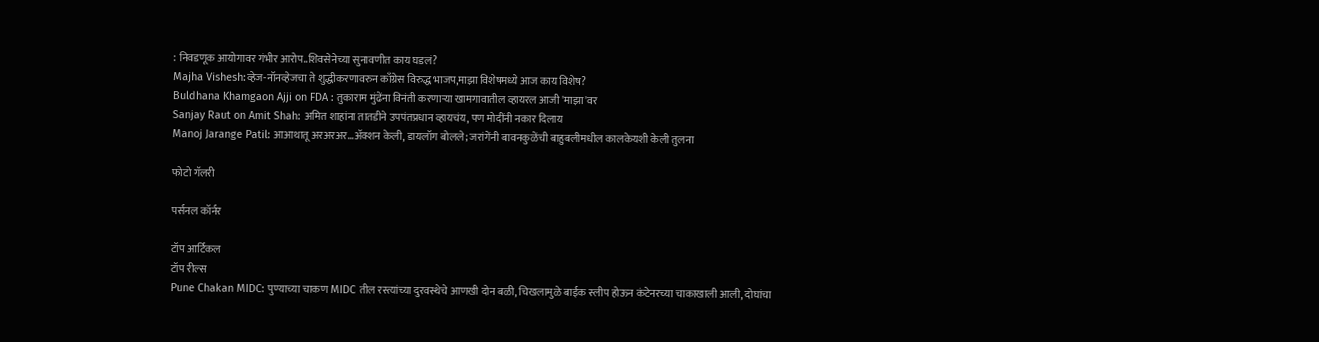: निवडणूक आयोगावर गंभीर आरोप..शिवसेनेच्या सुनावणीत काय घडलं?
Majha Vishesh:व्हेज-नॉनव्हेजचा ते शुद्धीकरणावरुन काँग्रेस विरुद्ध भाजप,माझा विशेषमध्ये आज काय विशेष?
Buldhana Khamgaon Ajji on FDA : तुकाराम मुंढेंना विनंती करणाऱ्या खामगावातील व्हायरल आजी 'माझा'वर
Sanjay Raut on Amit Shah: अमित शाहांना तातडीने उपपंतप्रधान व्हायचंय, पण मोदींनी नकार दिलाय
Manoj Jarange Patil: आआथातू अरअरअर...अ‍ॅक्शन केली, डायलॉग बोलले; जरांगेंनी बावनकुळेंची बाहुबलीमधील कालकेयशी केली तुलना

फोटो गॅलरी

पर्सनल कॉर्नर

टॉप आर्टिकल
टॉप रील्स
Pune Chakan MIDC: पुण्याच्या चाकण MIDC तील रस्त्यांच्या दुरवस्थेचे आणखी दोन बळी, चिखलामुळे बाईक स्लीप होऊन कंटेनरच्या चाकाखाली आली, दोघांचा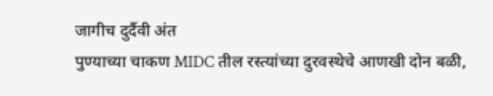जागीच दुर्दैवी अंत
पुण्याच्या चाकण MIDC तील रस्त्यांच्या दुरवस्थेचे आणखी दोन बळी,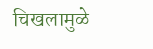चिखलामुळे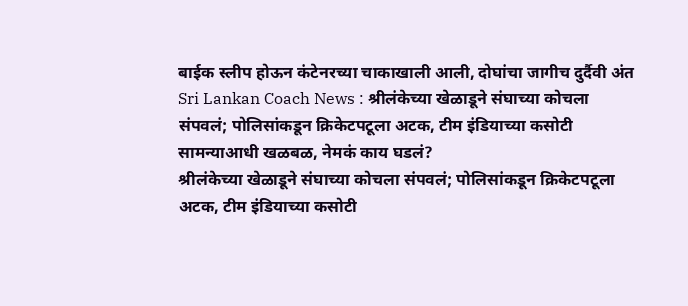बाईक स्लीप होऊन कंटेनरच्या चाकाखाली आली, दोघांचा जागीच दुर्दैवी अंत
Sri Lankan Coach News : श्रीलंकेच्या खेळाडूने संघाच्या कोचला संपवलं; पोलिसांकडून क्रिकेटपटूला अटक, टीम इंडियाच्या कसोटी सामन्याआधी खळबळ, नेमकं काय घडलं?
श्रीलंकेच्या खेळाडूने संघाच्या कोचला संपवलं; पोलिसांकडून क्रिकेटपटूला अटक, टीम इंडियाच्या कसोटी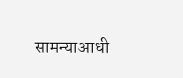सामन्याआधी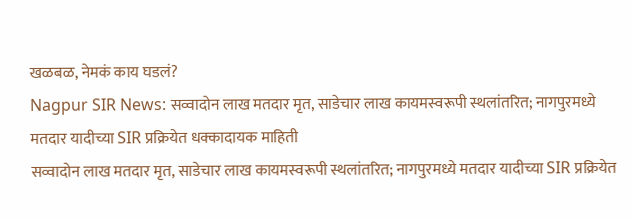खळबळ, नेमकं काय घडलं?
Nagpur SIR News: सव्वादोन लाख मतदार मृत, साडेचार लाख कायमस्वरूपी स्थलांतरित; नागपुरमध्ये मतदार यादीच्या SIR प्रक्रियेत धक्कादायक माहिती
सव्वादोन लाख मतदार मृत, साडेचार लाख कायमस्वरूपी स्थलांतरित; नागपुरमध्ये मतदार यादीच्या SIR प्रक्रियेत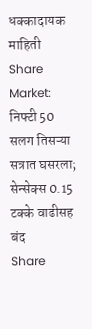धक्कादायक माहिती
Share Market: निफ्टी 50 सलग तिसऱ्या सत्रात घसरला; सेन्सेक्स 0.15 टक्के वाढीसह बंद
Share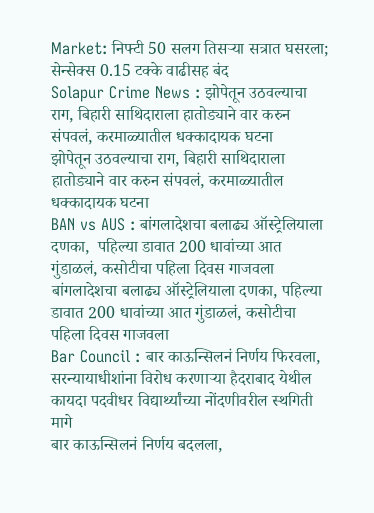Market: निफ्टी 50 सलग तिसऱ्या सत्रात घसरला; सेन्सेक्स 0.15 टक्के वाढीसह बंद
Solapur Crime News : झोपेतून उठवल्याचा राग, बिहारी साथिदाराला हातोड्याने वार करुन संपवलं, करमाळ्यातील धक्कादायक घटना
झोपेतून उठवल्याचा राग, बिहारी साथिदाराला हातोड्याने वार करुन संपवलं, करमाळ्यातील धक्कादायक घटना
BAN vs AUS : बांगलादेशचा बलाढ्य ऑस्ट्रेलियाला दणका,  पहिल्या डावात 200 धावांच्या आत गुंडाळलं, कसोटीचा पहिला दिवस गाजवला
बांगलादेशचा बलाढ्य ऑस्ट्रेलियाला दणका, पहिल्या डावात 200 धावांच्या आत गुंडाळलं, कसोटीचा पहिला दिवस गाजवला
Bar Council : बार काऊन्सिलनं निर्णय फिरवला, सरन्यायाधीशांना विरोध करणाऱ्या हैदराबाद येथील कायदा पदवीधर विद्यार्थ्यांच्या नोंदणीवरील स्थगिती मागे
बार काऊन्सिलनं निर्णय बदलला,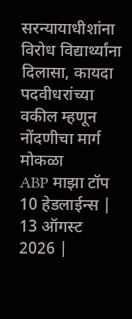सरन्यायाधीशांना विरोध विद्यार्थ्यांना दिलासा, कायदा पदवीधरांच्या वकील म्हणून नोंदणीचा मार्ग मोकळा
ABP माझा टॉप 10 हेडलाईन्स | 13 ऑगस्ट 2026 |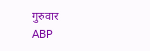गुरुवार
ABP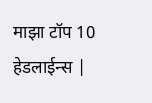माझा टॉप 10 हेडलाईन्स |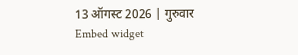13 ऑगस्ट 2026 | गुरुवार
Embed widget